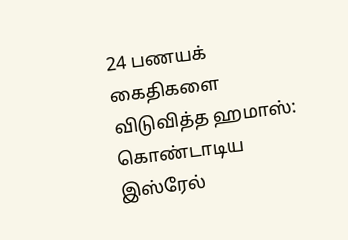24 பணயக் கைதிகளை விடுவித்த ஹமாஸ்: கொண்டாடிய இஸ்ரேல்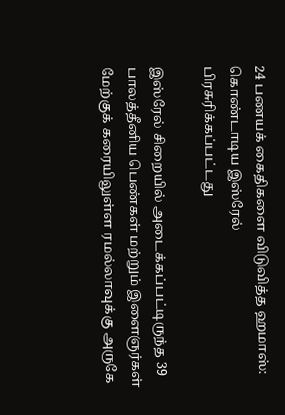24 பணயக் கைதிகளை விடுவித்த ஹமாஸ்: கொண்டாடிய இஸ்ரேல்
பிரசுரிக்கப்பட்டது

இஸ்ரேல் சிறையில் அடைக்கப்பட்டிருந்த 39 பாலத்தீனிய பெண்கள் மற்றும் இளைஞர்கள் மேற்குக் கரையிலுள்ள ரமல்லாவுக்கு அருகே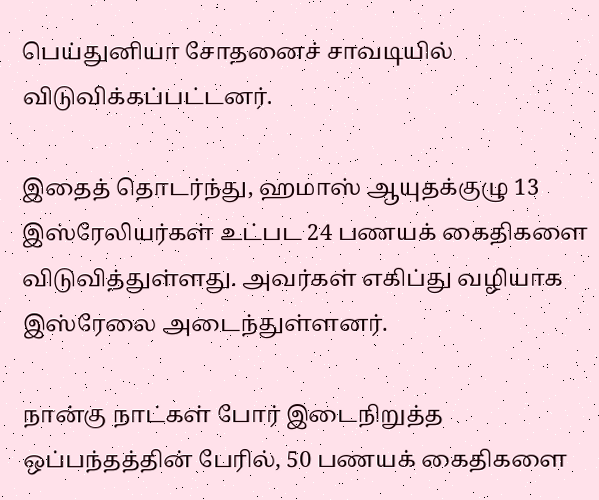பெய்துனியா சோதனைச் சாவடியில் விடுவிக்கப்பட்டனர்.

இதைத் தொடர்ந்து, ஹமாஸ் ஆயுதக்குழு 13 இஸ்ரேலியர்கள் உட்பட 24 பணயக் கைதிகளை விடுவித்துள்ளது. அவர்கள் எகிப்து வழியாக இஸ்ரேலை அடைந்துள்ளனர்.

நான்கு நாட்கள் போர் இடைநிறுத்த ஒப்பந்தத்தின் பேரில், 50 பணயக் கைதிகளை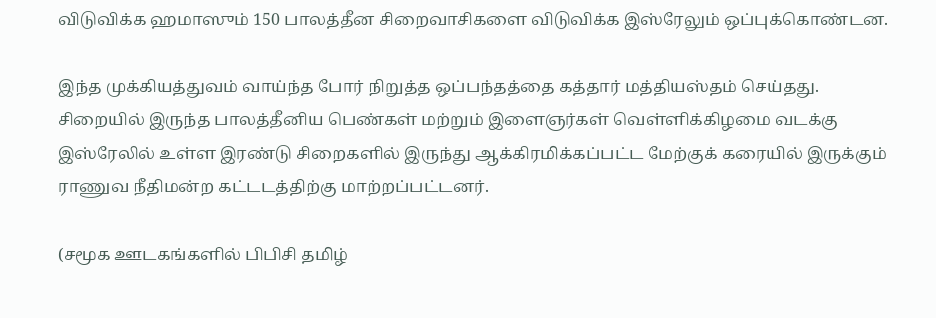விடுவிக்க ஹமாஸும் 150 பாலத்தீன சிறைவாசிகளை விடுவிக்க இஸ்ரேலும் ஒப்புக்கொண்டன.

இந்த முக்கியத்துவம் வாய்ந்த போர் நிறுத்த ஒப்பந்தத்தை கத்தார் மத்தியஸ்தம் செய்தது. சிறையில் இருந்த பாலத்தீனிய பெண்கள் மற்றும் இளைஞர்கள் வெள்ளிக்கிழமை வடக்கு இஸ்ரேலில் உள்ள இரண்டு சிறைகளில் இருந்து ஆக்கிரமிக்கப்பட்ட மேற்குக் கரையில் இருக்கும் ராணுவ நீதிமன்ற கட்டடத்திற்கு மாற்றப்பட்டனர்.

(சமூக ஊடகங்களில் பிபிசி தமிழ்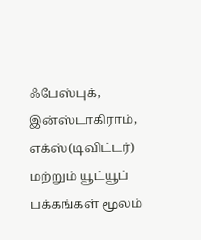ஃபேஸ்புக், இன்ஸ்டாகிராம், எக்ஸ்(டிவிட்டர்) மற்றும் யூட்யூப் பக்கங்கள் மூலம்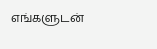எங்களுடன்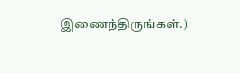இணைந்திருங்கள்.)